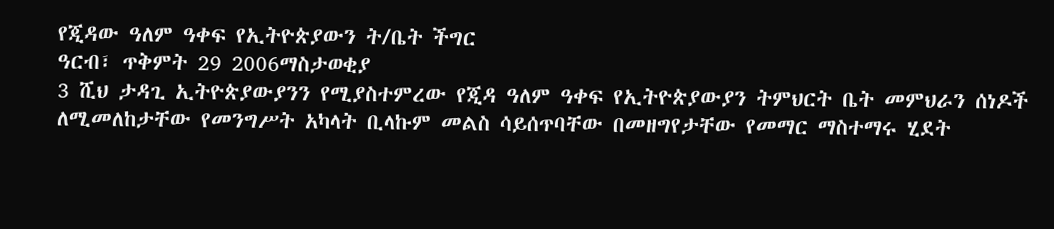የጂዳው ዓለም ዓቀፍ የኢትዮጵያውን ት/ቤት ችግር
ዓርብ፣ ጥቅምት 29 2006ማስታወቂያ
3 ሺህ ታዳጊ ኢትዮጵያውያንን የሚያስተምረው የጂዳ ዓለም ዓቀፍ የኢትዮጵያውያን ትምህርት ቤት መምህራን ሰነዶች ለሚመለከታቸው የመንግሥት አካላት ቢላኩም መልስ ሳይሰጥባቸው በመዘግየታቸው የመማር ማስተማሩ ሂደት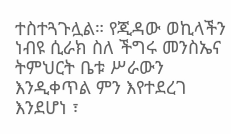ተስተጓጉሏል። የጂዳው ወኪላችን ነብዩ ሲራክ ስለ ችግሩ መንስኤና ትምህርት ቤቱ ሥራውን እንዲቀጥል ምን እየተደረገ እንደሆነ ፣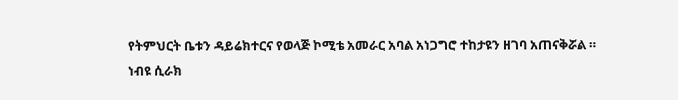የትምህርት ቤቱን ዳይሬክተርና የወላጅ ኮሚቴ አመራር አባል አነጋግሮ ተከታዩን ዘገባ አጠናቅሯል ።
ነብዩ ሲራክ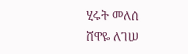ሂሩት መለሰ
ሸዋዬ ለገሠ